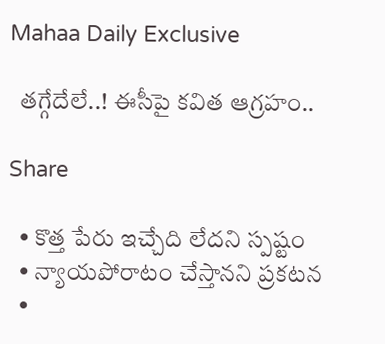Mahaa Daily Exclusive

  తగ్గేదేలే..! ఈసీపై కవిత ఆగ్రహం..

Share

  • కొత్త పేరు ఇచ్చేది లేదని స్పష్టం
  • న్యాయపోరాటం చేస్తానని ప్రకటన
  •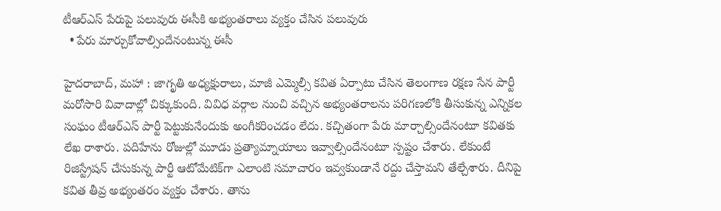టీఆర్ఎస్ పేరుపై పలువురు ఈసీకి అభ్యంతరాలు వ్యక్తం చేసిన పలువురు
  • పేరు మార్చుకోవాల్సిందేనంటున్న ఈసీ

హైదరాబాద్, మహా : జాగృతి అధ్యక్షురాలు, మాజీ ఎమ్మెల్సీ కవిత ఏర్పాటు చేసిన తెలంగాణ రక్షణ సేన పార్టీ మరోసారి వివాదాల్లో చిక్కుకుంది. వివిధ వర్గాల నుంచి వచ్చిన అభ్యంతరాలను పరిగణలోకి తీసుకున్న ఎన్నికల సంఘం టీఆర్‌ఎస్ పార్టీ పెట్టుకునేందుకు అంగీకరించడం లేదు. కచ్చితంగా పేరు మార్చాల్సిందేనంటూ కవితకు లేఖ రాశారు. పదిహేను రోజుల్లో మూడు ప్రత్యామ్నాయాలు ఇవ్వాల్సిందేనంటూ స్పష్టం చేశారు. లేకుంటే రిజిస్ట్రేషన్ చేసుకున్న పార్టీ ఆటోమేటిక్‌గా ఎలాంటి సమాచారం ఇవ్వకుండానే రద్దు చేస్తామని తేల్చేశారు. దీనిపై కవిత తీవ్ర అభ్యంతరం వ్యక్తం చేశారు. తాను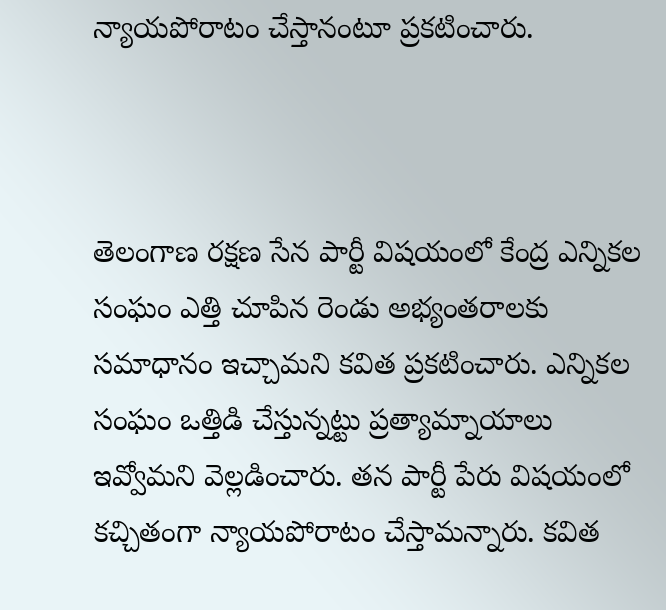న్యాయపోరాటం చేస్తానంటూ ప్రకటించారు.



తెలంగాణ రక్షణ సేన పార్టీ విషయంలో కేంద్ర ఎన్నికల సంఘం ఎత్తి చూపిన రెండు అభ్యంతరాలకు సమాధానం ఇచ్చామని కవిత ప్రకటించారు. ఎన్నికల సంఘం ఒత్తిడి చేస్తున్నట్టు ప్రత్యామ్నాయాలు ఇవ్వోమని వెల్లడించారు. తన పార్టీ పేరు విషయంలో కచ్చితంగా న్యాయపోరాటం చేస్తామన్నారు. కవిత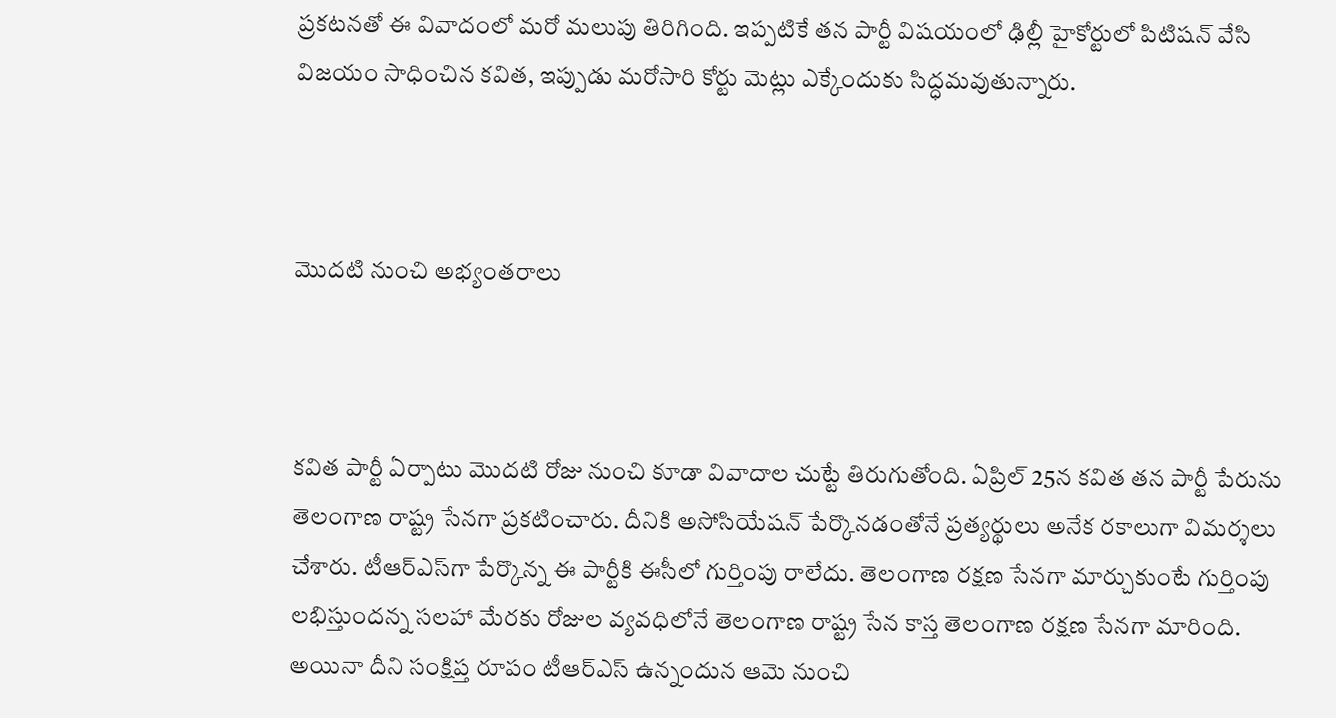ప్రకటనతో ఈ వివాదంలో మరో మలుపు తిరిగింది. ఇప్పటికే తన పార్టీ విషయంలో ఢిల్లీ హైకోర్టులో పిటిషన్ వేసి విజయం సాధించిన కవిత, ఇప్పుడు మరోసారి కోర్టు మెట్లు ఎక్కేందుకు సిద్ధమవుతున్నారు.



మొదటి నుంచి అభ్యంతరాలు



కవిత పార్టీ ఏర్పాటు మొదటి రోజు నుంచి కూడా వివాదాల చుట్టే తిరుగుతోంది. ఏప్రిల్ 25న కవిత తన పార్టీ పేరును తెలంగాణ రాష్ట్ర సేనగా ప్రకటించారు. దీనికి అసోసియేషన్ పేర్కొనడంతోనే ప్రత్యర్థులు అనేక రకాలుగా విమర్శలు చేశారు. టీఆర్‌ఎస్‌గా పేర్కొన్న ఈ పార్టీకి ఈసీలో గుర్తింపు రాలేదు. తెలంగాణ రక్షణ సేనగా మార్చుకుంటే గుర్తింపు లభిస్తుందన్న సలహా మేరకు రోజుల వ్యవధిలోనే తెలంగాణ రాష్ట్ర సేన కాస్త తెలంగాణ రక్షణ సేనగా మారింది. అయినా దీని సంక్షిప్త రూపం టీఆర్‌ఎస్ ఉన్నందున ఆమె నుంచి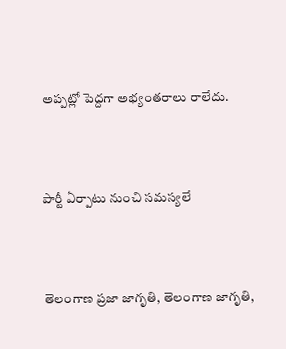అప్పట్లో పెద్దగా అభ్యంతరాలు రాలేదు.



పార్టీ ఏర్పాటు నుంచి సమస్యలే



తెలంగాణ ప్రజా జాగృతి, తెలంగాణ జాగృతి,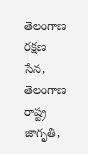తెలంగాణ రక్షణ సేన, తెలంగాణ రాష్ట్ర జాగృతి,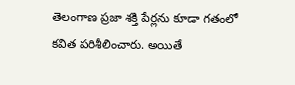తెలంగాణ ప్రజా శక్తి పేర్లను కూడా గతంలో కవిత పరిశీలించారు. అయితే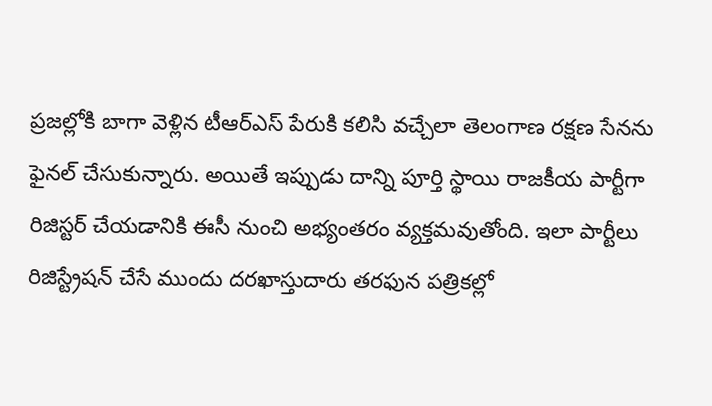ప్రజల్లోకి బాగా వెళ్లిన టీఆర్‌ఎస్ పేరుకి కలిసి వచ్చేలా తెలంగాణ రక్షణ సేనను ఫైనల్ చేసుకున్నారు. అయితే ఇప్పుడు దాన్ని పూర్తి స్థాయి రాజకీయ పార్టీగా రిజిస్టర్ చేయడానికి ఈసీ నుంచి అభ్యంతరం వ్యక్తమవుతోంది. ఇలా పార్టీలు రిజిస్ట్రేషన్ చేసే ముందు దరఖాస్తుదారు తరఫున పత్రికల్లో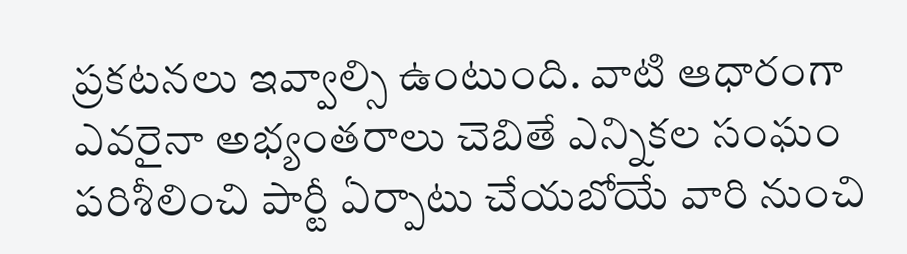ప్రకటనలు ఇవ్వాల్సి ఉంటుంది. వాటి ఆధారంగా ఎవరైనా అభ్యంతరాలు చెబితే ఎన్నికల సంఘం పరిశీలించి పార్టీ ఏర్పాటు చేయబోయే వారి నుంచి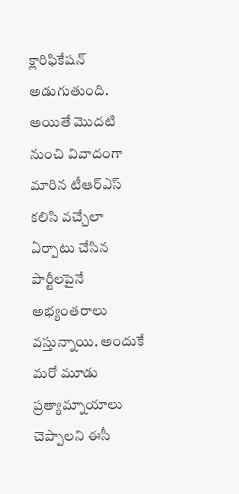క్లారిఫికేషన్ అడుగుతుంది. అయితే మొదటి నుంచి వివాదంగా మారిన టీఆర్‌ఎస్ కలిసి వచ్చేలా ఏర్పాటు చేసిన పార్టీలపైనే అభ్యంతరాలు వస్తున్నాయి. అందుకే మరో మూడు ప్రత్యామ్నాయాలు చెప్పాలని ఈసీ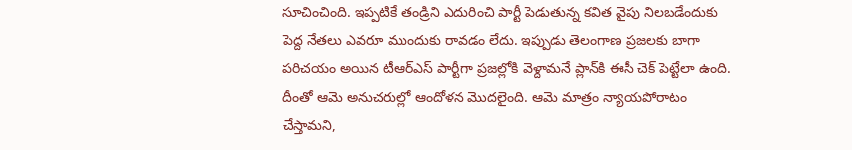సూచించింది. ఇప్పటికే తండ్రిని ఎదురించి పార్టీ పెడుతున్న కవిత వైపు నిలబడేందుకు పెద్ద నేతలు ఎవరూ ముందుకు రావడం లేదు. ఇప్పుడు తెలంగాణ ప్రజలకు బాగా పరిచయం అయిన టీఆర్ఎస్‌ పార్టీగా ప్రజల్లోకి వెళ్దామనే ప్లాన్‌కి ఈసీ చెక్ పెట్టేలా ఉంది. దీంతో ఆమె అనుచరుల్లో ఆందోళన మొదలైంది. ఆమె మాత్రం న్యాయపోరాటం చేస్తామని,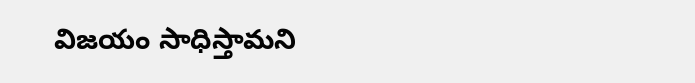విజయం సాధిస్తామని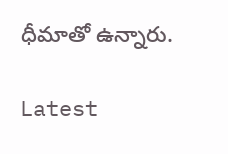ధీమాతో ఉన్నారు.

Latest